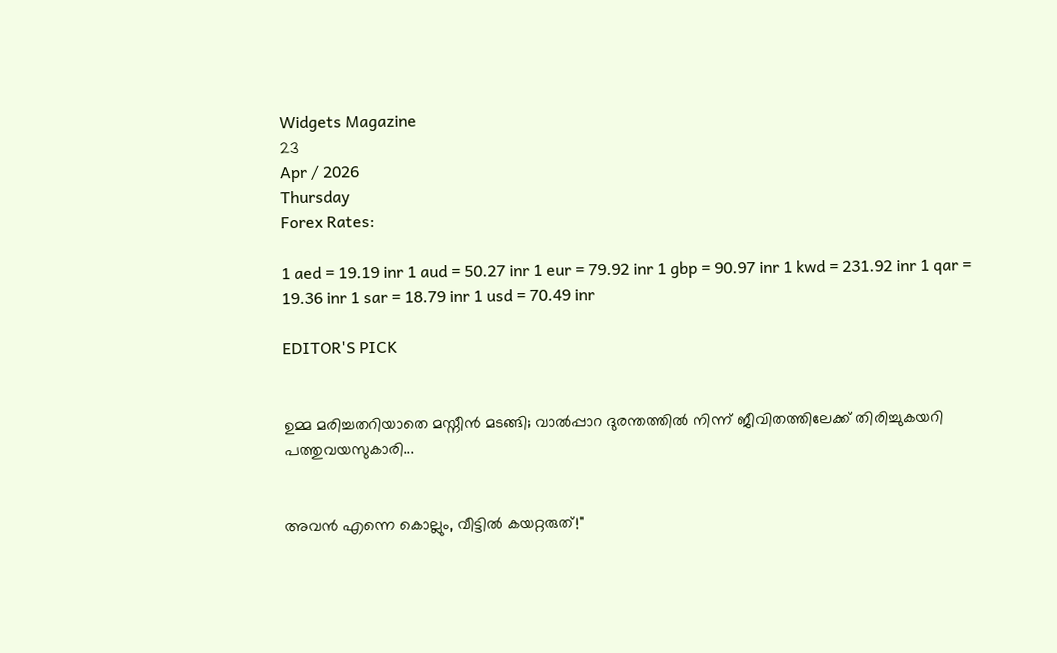Widgets Magazine
23
Apr / 2026
Thursday
Forex Rates:

1 aed = 19.19 inr 1 aud = 50.27 inr 1 eur = 79.92 inr 1 gbp = 90.97 inr 1 kwd = 231.92 inr 1 qar = 19.36 inr 1 sar = 18.79 inr 1 usd = 70.49 inr

EDITOR'S PICK


ഉമ്മ മരിച്ചതറിയാതെ മസ്നീൻ മടങ്ങി; വാൽപ്പാറ ദുരന്തത്തിൽ നിന്ന് ജീവിതത്തിലേക്ക് തിരിച്ചുകയറി പത്തുവയസുകാരി...


അവൻ എന്നെ കൊല്ലും, വീട്ടിൽ കയറ്റരുത്!"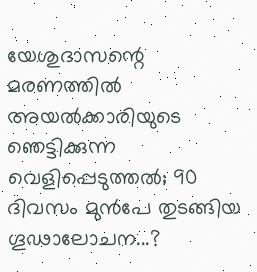യേശുദാസന്റെ മരണത്തിൽ അയൽക്കാരിയുടെ ഞെട്ടിക്കുന്ന വെളിപ്പെടുത്തൽ; 90 ദിവസം മുൻപേ തുടങ്ങിയ ഗൂഢാലോചന...?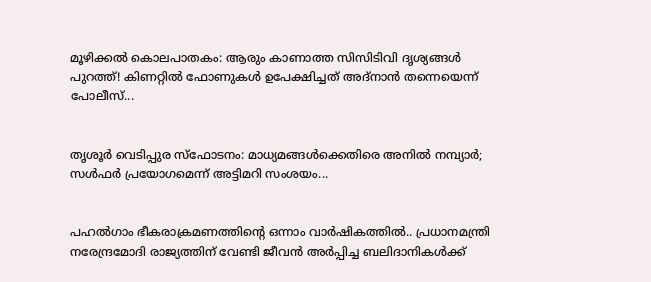മൂഴിക്കൽ കൊലപാതകം: ആരും കാണാത്ത സിസിടിവി ദൃശ്യങ്ങൾ പുറത്ത്! കിണറ്റിൽ ഫോണുകൾ ഉപേക്ഷിച്ചത് അദ്‌നാൻ തന്നെയെന്ന് പോലീസ്...


തൃശൂർ വെടിപ്പുര സ്ഫോടനം: മാധ്യമങ്ങൾക്കെതിരെ അനിൽ നമ്പ്യാർ; സൾഫർ പ്രയോഗമെന്ന് അട്ടിമറി സംശയം...


പഹൽഗാം ഭീകരാക്രമണത്തിന്റെ ഒന്നാം വാർഷികത്തിൽ.. പ്രധാനമന്ത്രി നരേന്ദ്രമോദി രാജ്യത്തിന് വേണ്ടി ജീവൻ അർപ്പിച്ച ബലിദാനികൾക്ക്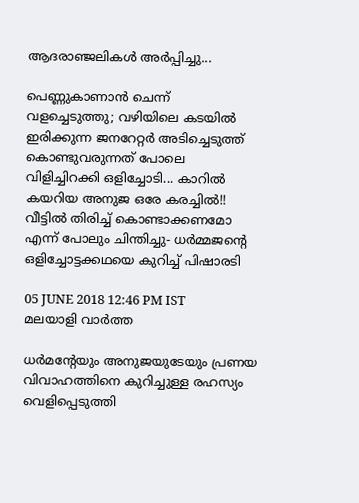ആദരാഞ്ജലികൾ അ‍ർപ്പിച്ചു...

പെണ്ണുകാണാൻ ചെന്ന് വളച്ചെടുത്തു; വഴിയിലെ കടയിൽ ഇരിക്കുന്ന ജനറേറ്റർ അടിച്ചെടുത്ത് കൊണ്ടുവരുന്നത് പോലെ വിളിച്ചിറക്കി ഒളിച്ചോടി... കാറിൽ കയറിയ അനുജ ഒരേ കരച്ചിൽ!! വീട്ടിൽ തിരിച്ച് കൊണ്ടാക്കണമോ എന്ന് പോലും ചിന്തിച്ചു- ധർമ്മജന്റെ ഒളിച്ചോട്ടക്കഥയെ കുറിച്ച് പിഷാരടി

05 JUNE 2018 12:46 PM IST
മലയാളി വാര്‍ത്ത

ധർമന്റേയും അനുജയുടേയും പ്രണയ വിവാഹത്തിനെ കുറിച്ചുള്ള രഹസ്യം വെളിപ്പെടുത്തി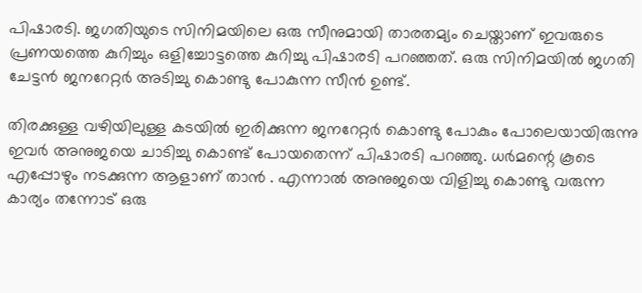പിഷാരടി. ജഗതിയുടെ സിനിമയിലെ ഒരു സീനുമായി താരതമ്യം ചെയ്താണ് ഇവരുടെ പ്രണയത്തെ കുറിച്ചും ഒളിച്ചോട്ടത്തെ കുറിച്ചു പിഷാരടി പറഞ്ഞത്. ഒരു സിനിമയിൽ ജഗതി ചേട്ടൻ ജനറേറ്റർ അടിച്ചു കൊണ്ടു പോകുന്ന സീൻ ഉണ്ട്.

തിരക്കുള്ള വഴിയിലുള്ള കടയിൽ ഇരിക്കുന്ന ജനറേറ്റർ കൊണ്ടു പോകും പോലെയായിരുന്നു ഇവർ അനുജയെ ചാടിച്ചു കൊണ്ട് പോയതെന്ന് പിഷാരടി പറഞ്ഞു. ധർമന്റെ കൂടെ എപ്പോഴും നടക്കുന്ന ആളാണ് താൻ . എന്നാൽ അനുജയെ വിളിച്ചു കൊണ്ടു വരുന്ന കാര്യം തന്നോട് ഒരു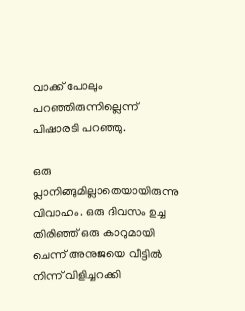വാക്ക് പോലും പറഞ്ഞിരുന്നില്ലെന്ന് പിഷാരടി പറ‍ഞ്ഞു.

ഒരു പ്ലാനിങ്ങുമില്ലാതെയായിരുന്നു വിവാഹം. ഒരു ദിവസം ഉച്ച തിരിഞ്ഞ് ഒരു കാറുമായി ചെന്ന് അനുജയെ വീട്ടിൽ നിന്ന് വിളിച്ചറക്കി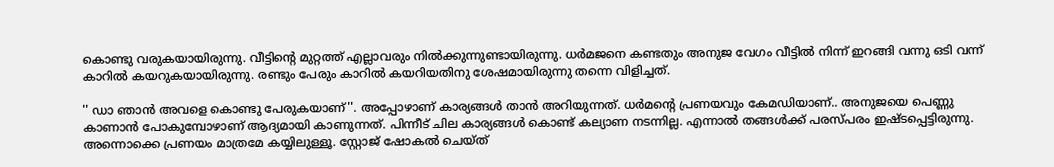കൊണ്ടു വരുകയായിരുന്നു. വീട്ടിന്റെ മുറ്റത്ത് എല്ലാവരും നിൽക്കുന്നുണ്ടായിരുന്നു. ധർമജനെ കണ്ടതും അനുജ വേഗം വീട്ടിൽ നിന്ന് ഇറങ്ങി വന്നു ഒടി വന്ന് കാറിൽ കയറുകയായിരുന്നു. രണ്ടും പേരും കാറിൽ കയറിയതിനു ശേഷമായിരുന്നു തന്നെ വിളിച്ചത്.

'' ഡാ ഞാൻ അവളെ കൊണ്ടു പേരുകയാണ്''. അപ്പോഴാണ് കാര്യങ്ങൾ താൻ അറിയുന്നത്. ധർമന്റെ പ്രണയവും കേമഡിയാണ്.. അനുജയെ പെണ്ണു കാണാൻ പോകുമ്പോഴാണ് ആദ്യമായി കാണുന്നത്. പിന്നീട് ചില കാര്യങ്ങൾ കൊണ്ട് കല്യാണ നടന്നില്ല. എന്നാൽ തങ്ങൾക്ക് പരസ്പരം ഇഷ്ടപ്പെട്ടിരുന്നു. അന്നൊക്കെ പ്രണയം മാത്രമേ കയ്യിലുള്ളൂ. സ്റ്റോജ് ഷോകൽ ചെയ്ത്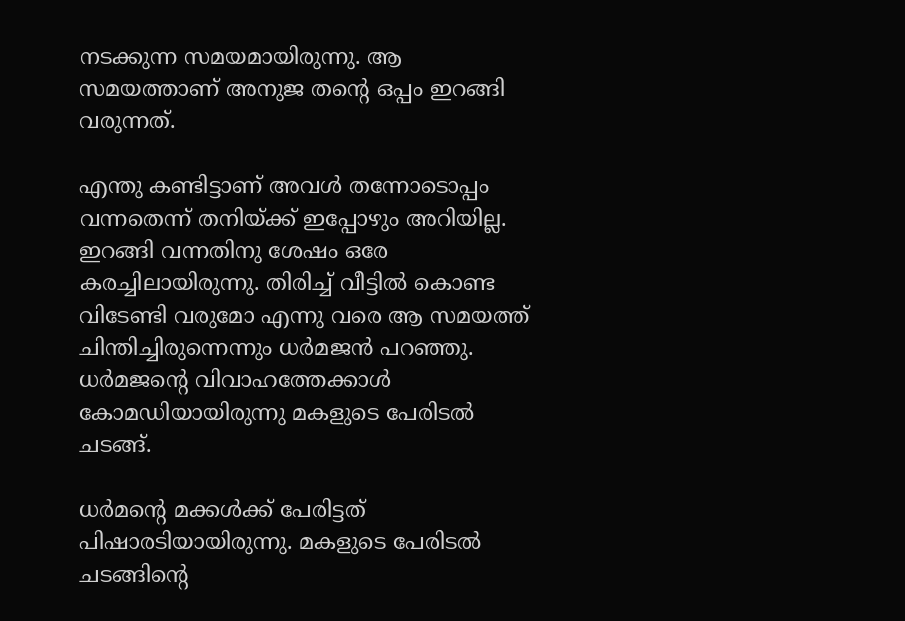നടക്കുന്ന സമയമായിരുന്നു. ആ സമയത്താണ് അനുജ തന്റെ ഒപ്പം ഇറങ്ങി വരുന്നത്.

എന്തു കണ്ടിട്ടാണ് അവൾ തന്നോടൊപ്പം വന്നതെന്ന് തനിയ്ക്ക് ഇപ്പോഴും അറിയില്ല. ഇറങ്ങി വന്നതിനു ശേഷം ഒരേ കരച്ചിലായിരുന്നു. തിരിച്ച് വീട്ടിൽ കൊണ്ട വിടേണ്ടി വരുമോ എന്നു വരെ ആ സമയത്ത് ചിന്തിച്ചിരുന്നെന്നും ധർമജൻ പറഞ്ഞു. ധർമജന്റെ വിവാഹത്തേക്കാൾ കോമഡിയായിരുന്നു മകളുടെ പേരിടൽ ചടങ്ങ്.

ധർമന്റെ മക്കൾക്ക് പേരിട്ടത് പിഷാരടിയായിരുന്നു. മകളുടെ പേരിടൽ ചടങ്ങിന്റെ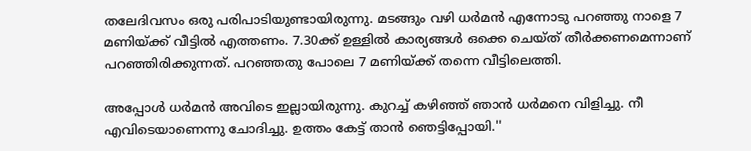തലേദിവസം ഒരു പരിപാടിയുണ്ടായിരുന്നു. മടങ്ങും വഴി ധർമൻ എന്നോടു പറഞ്ഞു നാളെ 7 മണിയ്ക്ക് വീട്ടിൽ എത്തണം. 7.30ക്ക് ഉള്ളിൽ കാര്യങ്ങൾ ഒക്കെ ചെയ്ത് തീർക്കണമെന്നാണ് പറഞ്ഞിരിക്കുന്നത്. പറഞ്ഞതു പോലെ 7 മണിയ്ക്ക് തന്നെ വീട്ടിലെത്തി.

അപ്പോൾ ധർമൻ അവിടെ ഇല്ലായിരുന്നു. കുറച്ച് കഴിഞ്ഞ് ഞാൻ ധർമനെ വിളിച്ചു. നീ എവിടെയാണെന്നു ചോദിച്ചു. ഉത്തം കേട്ട് താൻ ഞെട്ടിപ്പോയി.''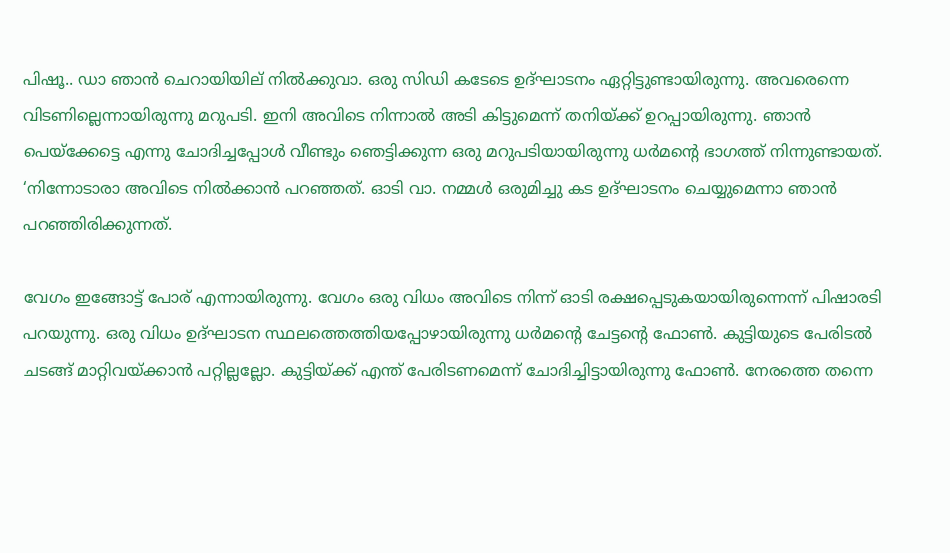പിഷൂ.. ഡാ ഞാൻ ചെറായിയില് നിൽക്കുവാ. ഒരു സിഡി കടേടെ ഉദ്ഘാടനം ഏറ്റിട്ടുണ്ടായിരുന്നു. അവരെന്നെ വിടണില്ലെന്നായിരുന്നു മറുപടി. ഇനി അവിടെ നിന്നാൽ അടി കിട്ടുമെന്ന് തനിയ്ക്ക് ഉറപ്പായിരുന്നു. ഞാൻ പെയ്ക്കേട്ടെ എന്നു ചോദിച്ചപ്പോൾ വീണ്ടും ഞെട്ടിക്കുന്ന ഒരു മറുപടിയായിരുന്നു ധർമന്റെ ഭാഗത്ത് നിന്നുണ്ടായത്. ‘നിന്നോടാരാ അവിടെ നിൽക്കാൻ പറഞ്ഞത്. ഓടി വാ. നമ്മൾ ഒരുമിച്ചു കട ഉദ്ഘാടനം ചെയ്യുമെന്നാ ഞാൻ പറഞ്ഞിരിക്കുന്നത്.

വേഗം ഇങ്ങോട്ട് പോര് എന്നായിരുന്നു. വേഗം ഒരു വിധം അവിടെ നിന്ന് ഓടി രക്ഷപ്പെടുകയായിരുന്നെന്ന് പിഷാരടി പറയുന്നു. ഒരു വിധം ഉദ്ഘാടന സ്ഥലത്തെത്തിയപ്പോഴായിരുന്നു ധർമന്റെ ചേട്ടന്റെ ഫോൺ. കുട്ടിയുടെ പേരിടൽ ചടങ്ങ് മാറ്റിവയ്ക്കാൻ പറ്റില്ലല്ലോ. കുട്ടിയ്ക്ക് എന്ത് പേരിടണമെന്ന് ചോദിച്ചിട്ടായിരുന്നു ഫോൺ. നേരത്തെ തന്നെ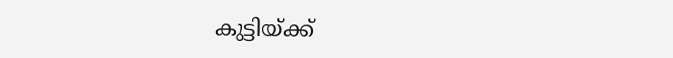കുട്ടിയ്ക്ക്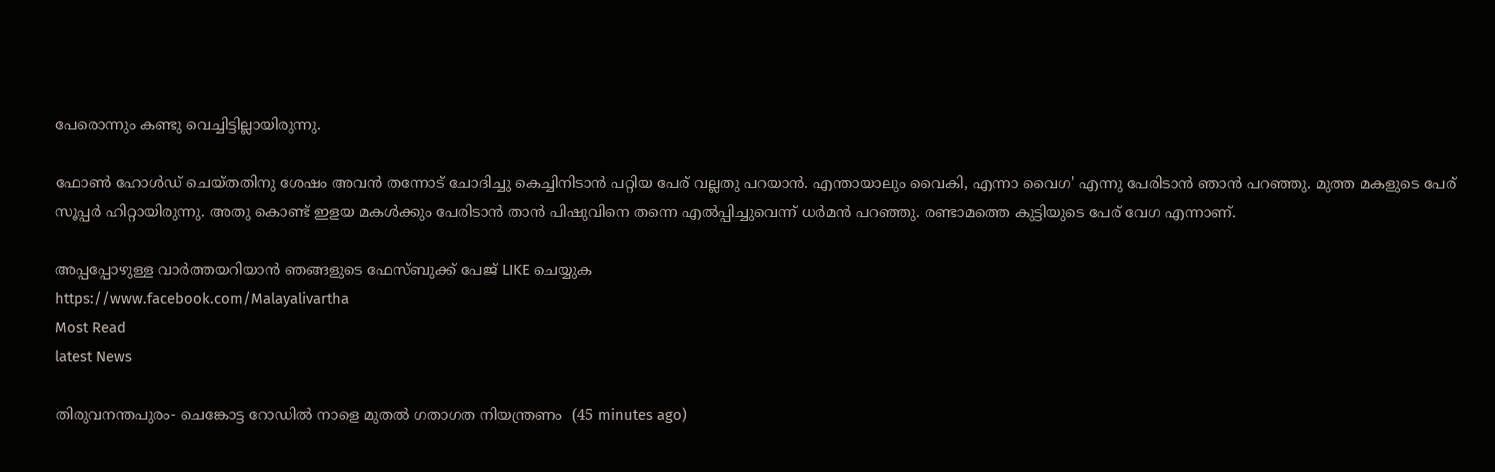പേരൊന്നും കണ്ടു വെച്ചിട്ടില്ലായിരുന്നു.

ഫോൺ ഹോൾഡ് ചെയ്തതിനു ശേഷം അവൻ തന്നോട് ചോദിച്ചു കെച്ചിനിടാൻ പറ്റിയ പേര് വല്ലതു പറയാൻ. എന്തായാലും വൈകി, എന്നാ വൈഗ' എന്നു പേരിടാൻ ഞാൻ പറഞ്ഞു. മുത്ത മകളുടെ പേര് സൂപ്പർ ഹിറ്റായിരുന്നു. അതു കൊണ്ട് ഇളയ മകൾക്കും പേരിടാൻ താൻ പിഷുവിനെ തന്നെ എൽപ്പിച്ചുവെന്ന് ധർമൻ പറഞ്ഞു. രണ്ടാമത്തെ കുട്ടിയുടെ പേര് വേഗ എന്നാണ്.

അപ്പപ്പോഴുള്ള വാര്‍ത്തയറിയാന്‍ ഞങ്ങളുടെ ഫേസ്‌ബുക്ക്‌ പേജ് LIKE ചെയ്യുക
https://www.facebook.com/Malayalivartha
Most Read
latest News

തിരുവനന്തപുരം- ചെങ്കോട്ട റോഡില്‍ നാളെ മുതല്‍ ഗതാഗത നിയന്ത്രണം  (45 minutes ago)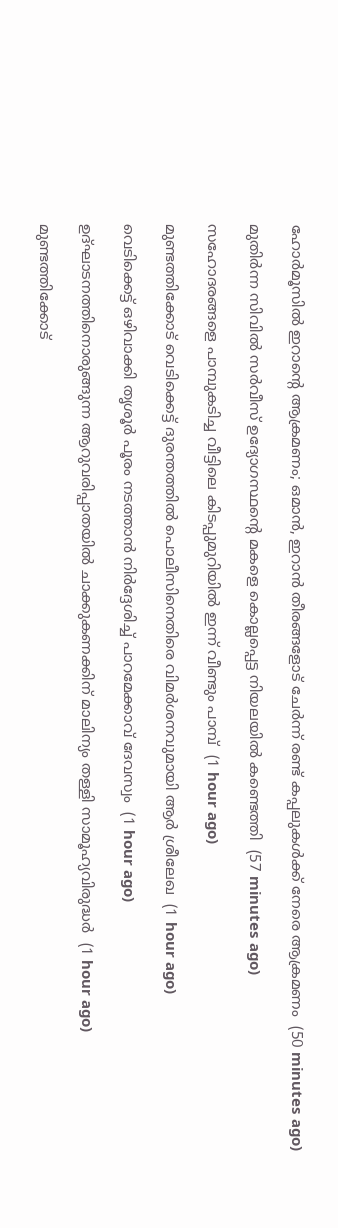ഹോര്‍മൂസില്‍ ഇറാന്റെ ആക്രമണം; ഒമാന്‍, ഇറാന്‍ തീരങ്ങളോട് ചേര്‍ന്ന് രണ്ട് കപ്പലുകള്‍ക്ക് നേരെ ആക്രമണം  (50 minutes ago)

മുതിര്‍ന്ന സിവില്‍ സര്‍വീസ് ഉദ്യോഗസ്ഥന്റെ മകളെ കൊല്ലപ്പെട്ട നിയലയില്‍ കണ്ടെത്തി  (57 minutes ago)

സഹോദരങ്ങളെ പാമ്പുകടിച്ച വീട്ടിലെ കിടപ്പുമുറിയില്‍ ഇന്ന് വീണ്ടും പാമ്പ്  (1 hour ago)

മുണ്ടത്തിക്കോട് വെടിക്കെട്ട് ദുരന്തത്തില്‍ പൊലീസിനെതിരെ വിമര്‍ശനവുമായി ആര്‍ ശ്രീലേഖ  (1 hour ago)

വെടിക്കെട്ട് ഒഴിവാക്കി തൃശൂര്‍ പൂരം നടത്താന്‍ നിര്‍ദ്ദേശിച്ച് പാറമേക്കാവ് ദേവസ്വം  (1 hour ago)

ഉദ്ഘാടനത്തിനൊരുങ്ങുന്ന ആറുവരിപ്പാതയില്‍ ചാക്കുകണക്കിന് മാലിന്യം തള്ളി സാമൂഹ്യവിരുദ്ധര്‍  (1 hour ago)

മുണ്ടത്തിക്കോട്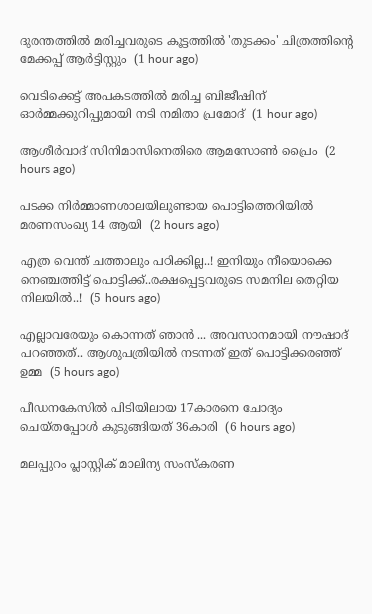ദുരന്തത്തില്‍ മരിച്ചവരുടെ കൂട്ടത്തില്‍ 'തുടക്കം' ചിത്രത്തിന്റെ മേക്കപ്പ് ആര്‍ട്ടിസ്റ്റും  (1 hour ago)

വെടിക്കെട്ട് അപകടത്തില്‍ മരിച്ച ബിജീഷിന് ഓര്‍മ്മക്കുറിപ്പുമായി നടി നമിതാ പ്രമോദ്  (1 hour ago)

ആശീര്‍വാദ് സിനിമാസിനെതിരെ ആമസോണ്‍ പ്രൈം  (2 hours ago)

പടക്ക നിര്‍മ്മാണശാലയിലുണ്ടായ പൊട്ടിത്തെറിയില്‍ മരണസംഖ്യ 14 ആയി  (2 hours ago)

എത്ര വെന്ത് ചത്താലും പഠിക്കില്ല..! ഇനിയും നീയൊക്കെ നെഞ്ചത്തിട്ട് പൊട്ടിക്ക്..രക്ഷപ്പെട്ടവരുടെ സമനില തെറ്റിയ നിലയിൽ..!  (5 hours ago)

എല്ലാവരേയും കൊന്നത് ഞാൻ ... അവസാനമായി നൗഷാദ് പറഞ്ഞത്.. ആശുപത്രിയിൽ നടന്നത് ഇത് പൊട്ടിക്കരഞ്ഞ് ഉമ്മ  (5 hours ago)

പീഡനകേസില്‍ പിടിയിലായ 17കാരനെ ചോദ്യം ചെയ്തപ്പോള്‍ കുടുങ്ങിയത് 36കാരി  (6 hours ago)

മലപ്പുറം പ്ലാസ്റ്റിക് മാലിന്യ സംസ്‌കരണ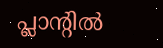പ്ലാന്റില്‍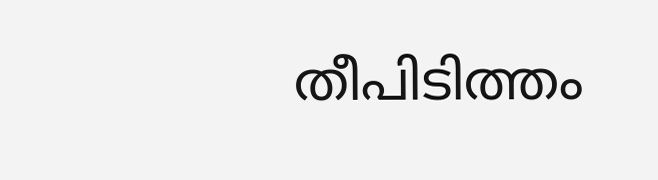തീപിടിത്തം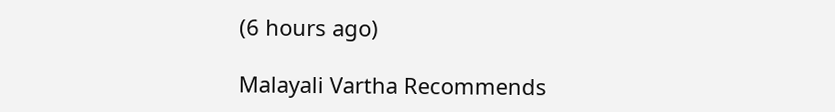(6 hours ago)

Malayali Vartha Recommends